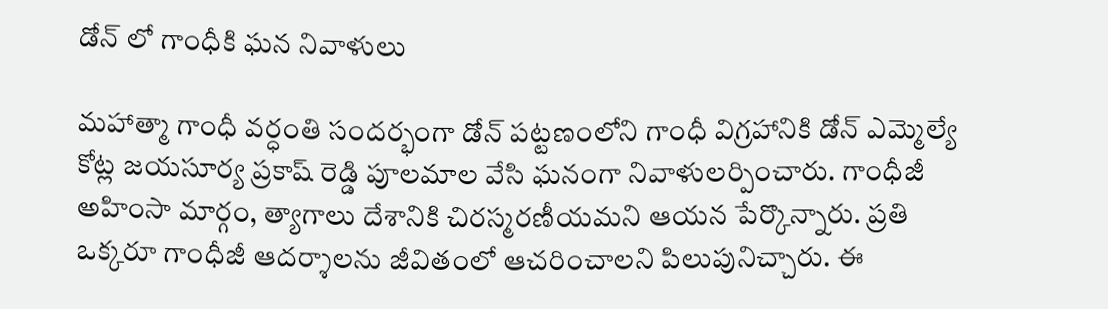డోన్ లో గాంధీకి ఘన నివాళులు

మహాత్మా గాంధీ వర్ధంతి సందర్భంగా డోన్ పట్టణంలోని గాంధీ విగ్రహానికి డోన్ ఎమ్మెల్యే కోట్ల జయసూర్య ప్రకాష్ రెడ్డి పూలమాల వేసి ఘనంగా నివాళులర్పించారు. గాంధీజీ అహింసా మార్గం, త్యాగాలు దేశానికి చిరస్మరణీయమని ఆయన పేర్కొన్నారు. ప్రతి ఒక్కరూ గాంధీజీ ఆదర్శాలను జీవితంలో ఆచరించాలని పిలుపునిచ్చారు. ఈ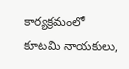కార్యక్రమంలో కూటమి నాయకులు,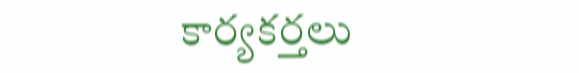కార్యకర్తలు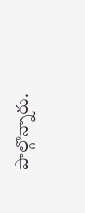పాల్గొన్నారు.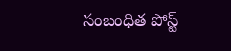సంబంధిత పోస్ట్